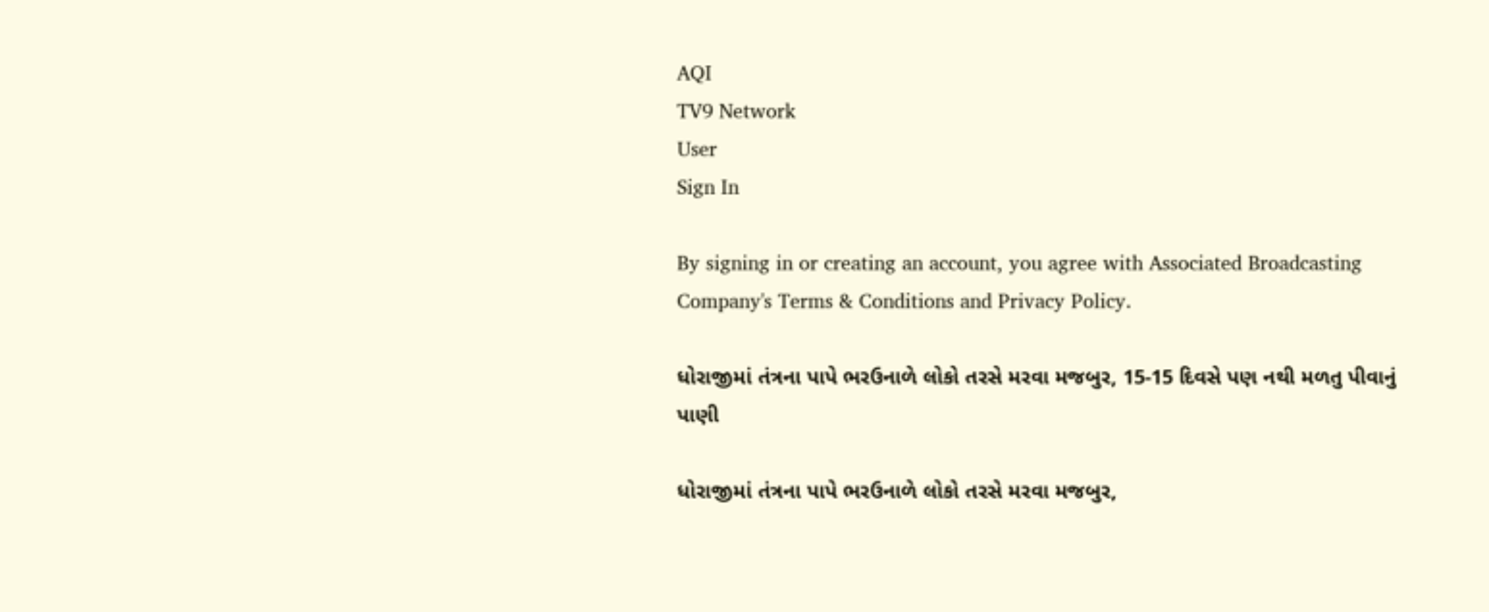AQI
TV9 Network
User
Sign In

By signing in or creating an account, you agree with Associated Broadcasting Company's Terms & Conditions and Privacy Policy.

ધોરાજીમાં તંત્રના પાપે ભરઉનાળે લોકો તરસે મરવા મજબુર, 15-15 દિવસે પણ નથી મળતુ પીવાનું પાણી

ધોરાજીમાં તંત્રના પાપે ભરઉનાળે લોકો તરસે મરવા મજબુર,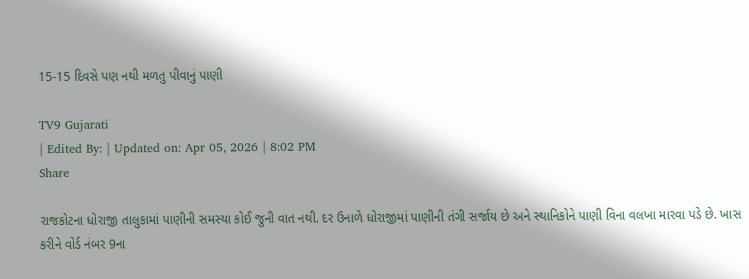15-15 દિવસે પણ નથી મળતુ પીવાનું પાણી

TV9 Gujarati
| Edited By: | Updated on: Apr 05, 2026 | 8:02 PM
Share

રાજકોટના ધોરાજી તાલુકામાં પાણીની સમસ્યા કોઈ જુની વાત નથી. દર ઉનાળે ધોરાજીમાં પાણીની તંગી સર્જાય છે અને સ્થાનિકોને પાણી વિના વલખા મારવા પડે છે. ખાસ કરીને વોર્ડ નંબર 9ના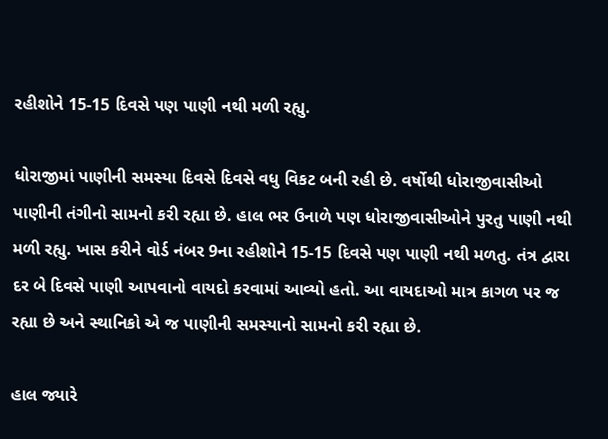રહીશોને 15-15 દિવસે પણ પાણી નથી મળી રહ્યુ.

ધોરાજીમાં પાણીની સમસ્યા દિવસે દિવસે વધુ વિકટ બની રહી છે. વર્ષોથી ધોરાજીવાસીઓ પાણીની તંગીનો સામનો કરી રહ્યા છે. હાલ ભર ઉનાળે પણ ધોરાજીવાસીઓને પુરતુ પાણી નથી મળી રહ્યુ. ખાસ કરીને વોર્ડ નંબર 9ના રહીશોને 15-15 દિવસે પણ પાણી નથી મળતુ. તંત્ર દ્વારા દર બે દિવસે પાણી આપવાનો વાયદો કરવામાં આવ્યો હતો. આ વાયદાઓ માત્ર કાગળ પર જ રહ્યા છે અને સ્થાનિકો એ જ પાણીની સમસ્યાનો સામનો કરી રહ્યા છે.

હાલ જ્યારે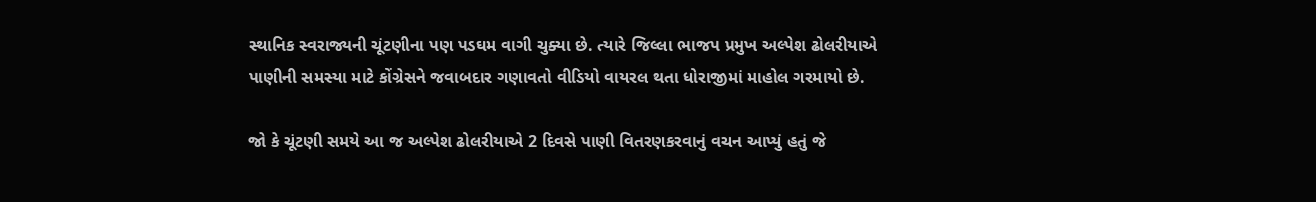સ્થાનિક સ્વરાજ્યની ચૂંટણીના પણ પડઘમ વાગી ચુક્યા છે. ત્યારે જિલ્લા ભાજપ પ્રમુખ અલ્પેશ ઢોલરીયાએ પાણીની સમસ્યા માટે કોંગ્રેસને જવાબદાર ગણાવતો વીડિયો વાયરલ થતા ધોરાજીમાં માહોલ ગરમાયો છે.

જો કે ચૂંટણી સમયે આ જ અલ્પેશ ઢોલરીયાએ 2 દિવસે પાણી વિતરણકરવાનું વચન આપ્યું હતું જે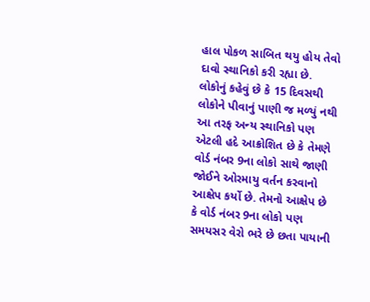હાલ પોકળ સાબિત થયુ હોય તેવો દાવો સ્થાનિકો કરી રહ્યા છે. લોકોનું કહેવું છે કે 15 દિવસથી લોકોને પીવાનું પાણી જ મળ્યું નથી
આ તરફ અન્ય સ્થાનિકો પણ એટલી હદે આક્રોશિત છે કે તેમણે વોર્ડ નંબર 9ના લોકો સાથે જાણી જોઈને ઓરમાયુ વર્તન કરવાનો આક્ષેપ કર્યો છે. તેમનો આક્ષેપ છે કે વોર્ડ નંબર 9ના લોકો પણ સમયસર વેરો ભરે છે છતા પાયાની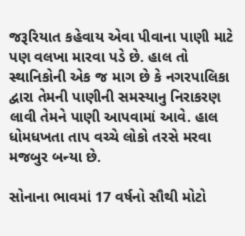જરૂરિયાત કહેવાય એવા પીવાના પાણી માટે પણ વલખા મારવા પડે છે. હાલ તો સ્થાનિકોની એક જ માગ છે કે નગરપાલિકા દ્વારા તેમની પાણીની સમસ્યાનુ નિરાકરણ લાવી તેમને પાણી આપવામાં આવે. હાલ ધોમધખતા તાપ વચ્ચે લોકો તરસે મરવા મજબુર બન્યા છે.

સોનાના ભાવમાં 17 વર્ષનો સૌથી મોટો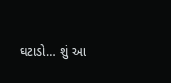ઘટાડો… શું આ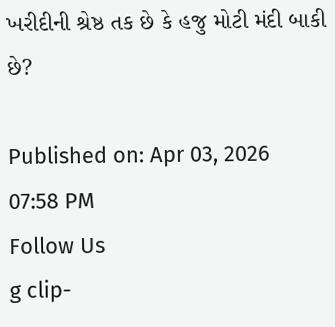ખરીદીની શ્રેષ્ઠ તક છે કે હજુ મોટી મંદી બાકી છે?

Published on: Apr 03, 2026 07:58 PM
Follow Us
g clip-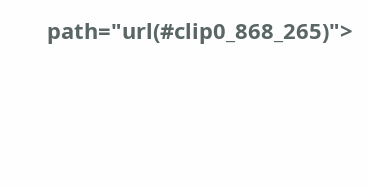path="url(#clip0_868_265)">